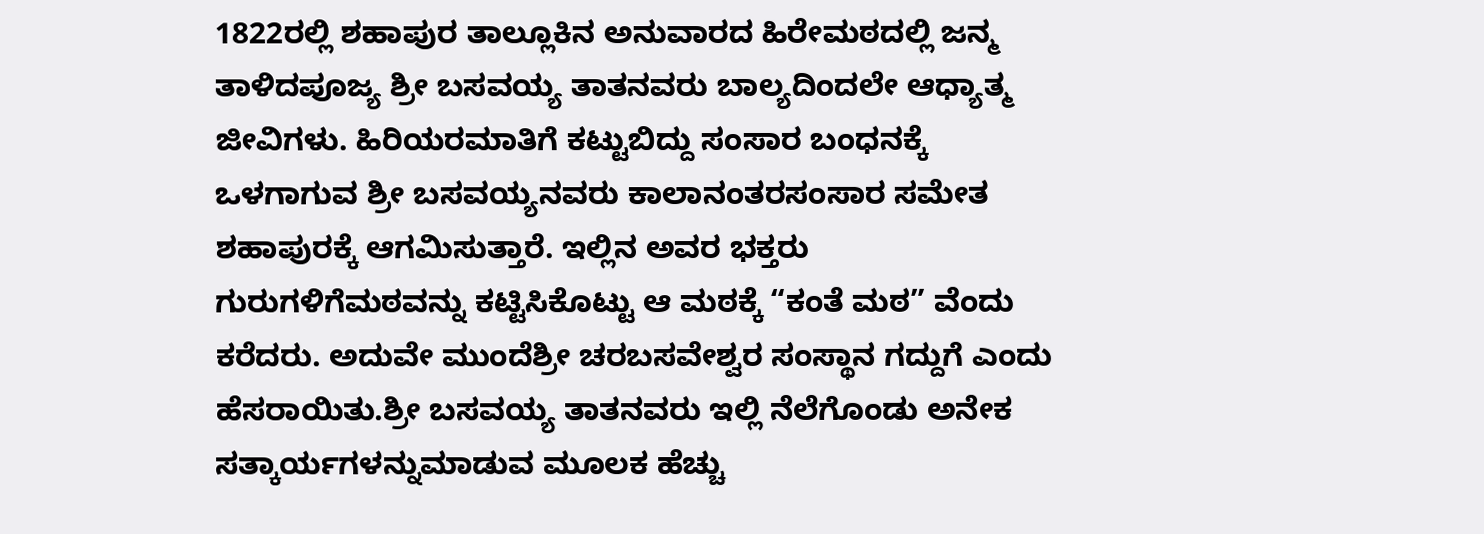1822ರಲ್ಲಿ ಶಹಾಪುರ ತಾಲ್ಲೂಕಿನ ಅನುವಾರದ ಹಿರೇಮಠದಲ್ಲಿ ಜನ್ಮ ತಾಳಿದಪೂಜ್ಯ ಶ್ರೀ ಬಸವಯ್ಯ ತಾತನವರು ಬಾಲ್ಯದಿಂದಲೇ ಆಧ್ಯಾತ್ಮ ಜೀವಿಗಳು. ಹಿರಿಯರಮಾತಿಗೆ ಕಟ್ಟುಬಿದ್ದು ಸಂಸಾರ ಬಂಧನಕ್ಕೆ ಒಳಗಾಗುವ ಶ್ರೀ ಬಸವಯ್ಯನವರು ಕಾಲಾನಂತರಸಂಸಾರ ಸಮೇತ ಶಹಾಪುರಕ್ಕೆ ಆಗಮಿಸುತ್ತಾರೆ. ಇಲ್ಲಿನ ಅವರ ಭಕ್ತರು ಗುರುಗಳಿಗೆಮಠವನ್ನು ಕಟ್ಟಿಸಿಕೊಟ್ಟು ಆ ಮಠಕ್ಕೆ “ಕಂತೆ ಮಠ” ವೆಂದು ಕರೆದರು. ಅದುವೇ ಮುಂದೆಶ್ರೀ ಚರಬಸವೇಶ್ವರ ಸಂಸ್ಥಾನ ಗದ್ದುಗೆ ಎಂದು ಹೆಸರಾಯಿತು.ಶ್ರೀ ಬಸವಯ್ಯ ತಾತನವರು ಇಲ್ಲಿ ನೆಲೆಗೊಂಡು ಅನೇಕ ಸತ್ಕಾರ್ಯಗಳನ್ನುಮಾಡುವ ಮೂಲಕ ಹೆಚ್ಚು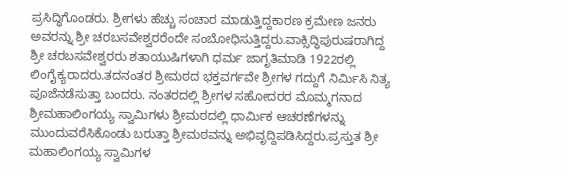ಪ್ರಸಿದ್ಧಿಗೊಂಡರು. ಶ್ರೀಗಳು ಹೆಚ್ಚು ಸಂಚಾರ ಮಾಡುತ್ತಿದ್ದಕಾರಣ ಕ್ರಮೇಣ ಜನರು ಅವರನ್ನು ಶ್ರೀ ಚರಬಸವೇಶ್ವರರೆಂದೇ ಸಂಬೋಧಿಸುತ್ತಿದ್ದರು.ವಾಕ್ಸಿದ್ಧಿಪುರುಷರಾಗಿದ್ದ ಶ್ರೀ ಚರಬಸವೇಶ್ವರರು ಶತಾಯುಷಿಗಳಾಗಿ ಧರ್ಮ ಜಾಗೃತಿಮಾಡಿ 1922ರಲ್ಲಿ ಲಿಂಗೈಕ್ಯರಾದರು.ತದನಂತರ ಶ್ರೀಮಠದ ಭಕ್ತವರ್ಗವೇ ಶ್ರೀಗಳ ಗದ್ದುಗೆ ನಿರ್ಮಿಸಿ ನಿತ್ಯ ಪೂಜೆನಡೆಸುತ್ತಾ ಬಂದರು. ನಂತರದಲ್ಲಿ ಶ್ರೀಗಳ ಸಹೋದರರ ಮೊಮ್ಮಗನಾದ ಶ್ರೀಮಹಾಲಿಂಗಯ್ಯ ಸ್ವಾಮಿಗಳು ಶ್ರೀಮಠದಲ್ಲಿ ಧಾರ್ಮಿಕ ಆಚರಣೆಗಳನ್ನು ಮುಂದುವರೆಸಿಕೊಂಡು ಬರುತ್ತಾ ಶ್ರೀಮಠವನ್ನು ಅಭಿವೃದ್ದಿಪಡಿಸಿದ್ದರು.ಪ್ರಸ್ತುತ ಶ್ರೀ ಮಹಾಲಿಂಗಯ್ಯ ಸ್ವಾಮಿಗಳ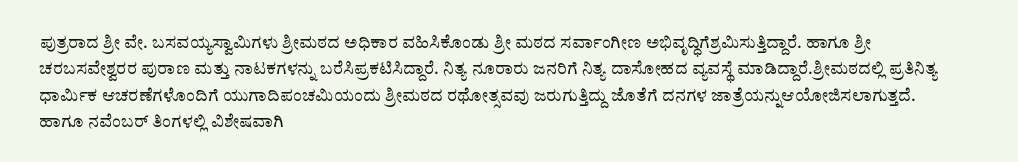ಪುತ್ರರಾದ ಶ್ರೀ ವೇ. ಬಸವಯ್ಯಸ್ವಾಮಿಗಳು ಶ್ರೀಮಠದ ಅಧಿಕಾರ ವಹಿಸಿಕೊಂಡು ಶ್ರೀ ಮಠದ ಸರ್ವಾಂಗೀಣ ಅಭಿವೃದ್ಧಿಗೆಶ್ರಮಿಸುತ್ತಿದ್ದಾರೆ. ಹಾಗೂ ಶ್ರೀ ಚರಬಸವೇಶ್ವರರ ಪುರಾಣ ಮತ್ತು ನಾಟಕಗಳನ್ನು ಬರೆಸಿಪ್ರಕಟಿಸಿದ್ದಾರೆ. ನಿತ್ಯ ನೂರಾರು ಜನರಿಗೆ ನಿತ್ಯ ದಾಸೋಹದ ವ್ಯವಸ್ಥೆ ಮಾಡಿದ್ದಾರೆ.ಶ್ರೀಮಠದಲ್ಲಿ ಪ್ರತಿನಿತ್ಯ ಧಾರ್ಮಿಕ ಆಚರಣೆಗಳೊಂದಿಗೆ ಯುಗಾದಿಪಂಚಮಿಯಂದು ಶ್ರೀಮಠದ ರಥೋತ್ಸವವು ಜರುಗುತ್ತಿದ್ದು ಜೊತೆಗೆ ದನಗಳ ಜಾತ್ರೆಯನ್ನುಆಯೋಜಿಸಲಾಗುತ್ತದೆ. ಹಾಗೂ ನವೆಂಬರ್ ತಿಂಗಳಲ್ಲಿ ವಿಶೇಷವಾಗಿ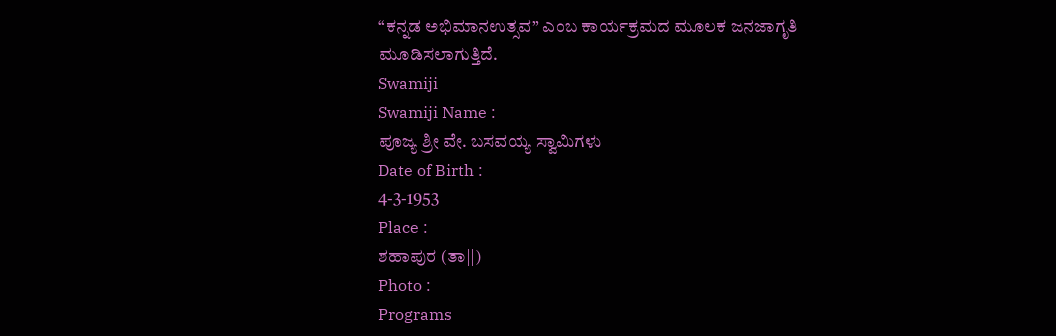“ಕನ್ನಡ ಅಭಿಮಾನಉತ್ಸವ” ಎಂಬ ಕಾರ್ಯಕ್ರಮದ ಮೂಲಕ ಜನಜಾಗೃತಿ ಮೂಡಿಸಲಾಗುತ್ತಿದೆ.
Swamiji
Swamiji Name :
ಪೂಜ್ಯ ಶ್ರೀ ವೇ. ಬಸವಯ್ಯ ಸ್ವಾಮಿಗಳು
Date of Birth :
4-3-1953
Place :
ಶಹಾಪುರ (ತಾ||)
Photo :
Programs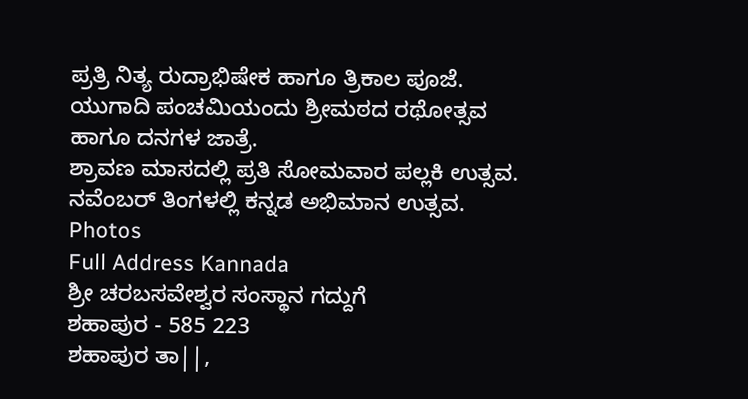ಪ್ರತ್ರಿ ನಿತ್ಯ ರುದ್ರಾಭಿಷೇಕ ಹಾಗೂ ತ್ರಿಕಾಲ ಪೂಜೆ.
ಯುಗಾದಿ ಪಂಚಮಿಯಂದು ಶ್ರೀಮಠದ ರಥೋತ್ಸವ
ಹಾಗೂ ದನಗಳ ಜಾತ್ರೆ.
ಶ್ರಾವಣ ಮಾಸದಲ್ಲಿ ಪ್ರತಿ ಸೋಮವಾರ ಪಲ್ಲಕಿ ಉತ್ಸವ.
ನವೆಂಬರ್ ತಿಂಗಳಲ್ಲಿ ಕನ್ನಡ ಅಭಿಮಾನ ಉತ್ಸವ.
Photos
Full Address Kannada
ಶ್ರೀ ಚರಬಸವೇಶ್ವರ ಸಂಸ್ಥಾನ ಗದ್ದುಗೆ
ಶಹಾಪುರ - 585 223
ಶಹಾಪುರ ತಾ||,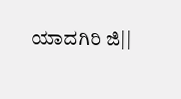ಯಾದಗಿರಿ ಜಿ||